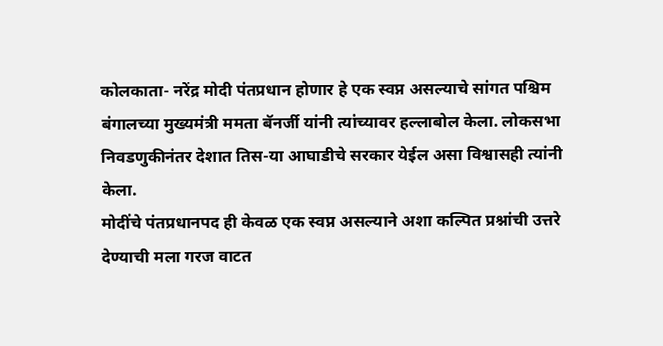कोलकाता- नरेंद्र मोदी पंतप्रधान होणार हे एक स्वप्न असल्याचे सांगत पश्चिम बंगालच्या मुख्यमंत्री ममता बॅनर्जी यांनी त्यांच्यावर हल्लाबोल केला. लोकसभा निवडणुकीनंतर देशात तिस-या आघाडीचे सरकार येईल असा विश्वासही त्यांनी केला.
मोदींचे पंतप्रधानपद ही केवळ एक स्वप्न असल्याने अशा कल्पित प्रश्नांची उत्तरे देण्याची मला गरज वाटत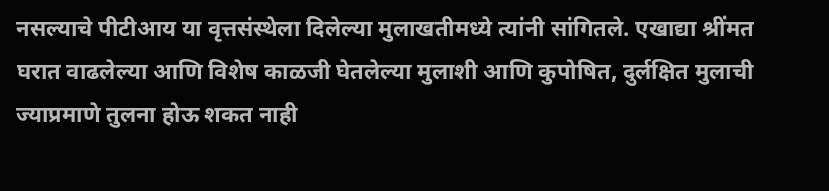नसल्याचे पीटीआय या वृत्तसंस्थेला दिलेल्या मुलाखतीमध्ये त्यांनी सांगितले. एखाद्या श्रींमत घरात वाढलेल्या आणि विशेष काळजी घेतलेल्या मुलाशी आणि कुपोषित, दुर्लक्षित मुलाची ज्याप्रमाणे तुलना होऊ शकत नाही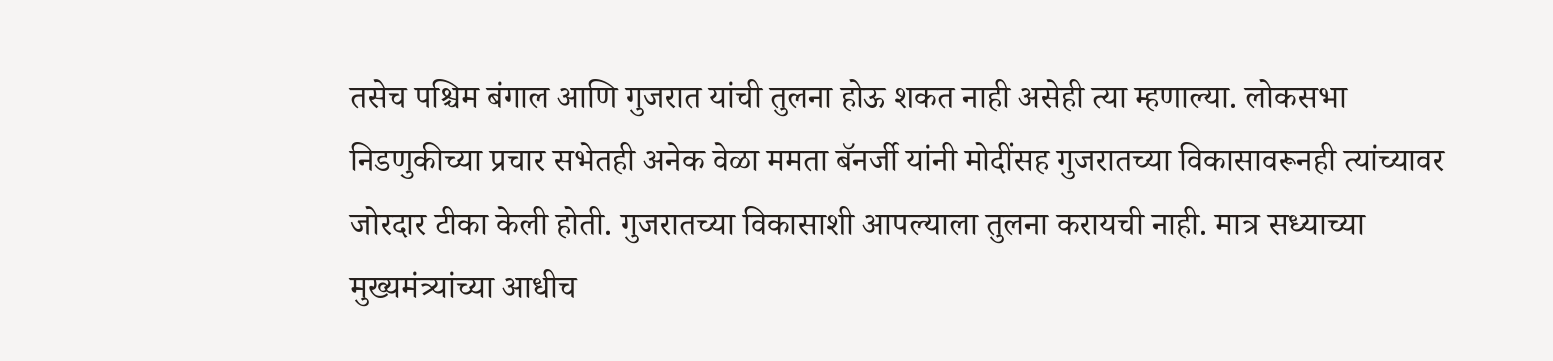तसेच पश्चिम बंगाल आणि गुजरात यांची तुलना होऊ शकत नाही असेही त्या म्हणाल्या. लोकसभा निडणुकीच्या प्रचार सभेतही अनेक वेळा ममता बॅनर्जी यांनी मोदींसह गुजरातच्या विकासावरूनही त्यांच्यावर जोरदार टीका केली होती. गुजरातच्या विकासाशी आपल्याला तुलना करायची नाही. मात्र सध्याच्या मुख्यमंत्र्यांच्या आधीच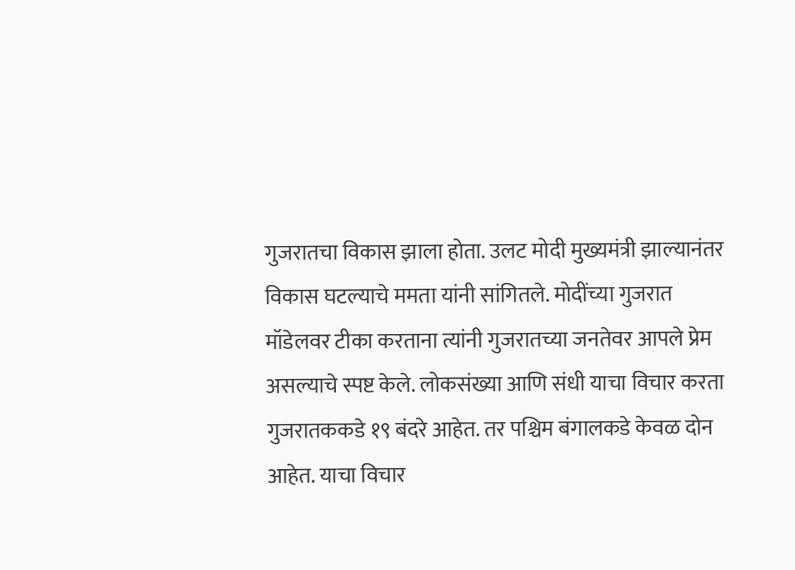गुजरातचा विकास झाला होता. उलट मोदी मुख्यमंत्री झाल्यानंतर विकास घटल्याचे ममता यांनी सांगितले. मोदींच्या गुजरात मॉडेलवर टीका करताना त्यांनी गुजरातच्या जनतेवर आपले प्रेम असल्याचे स्पष्ट केले. लोकसंख्या आणि संधी याचा विचार करता गुजरातककडे १९ बंदरे आहेत. तर पश्चिम बंगालकडे केवळ दोन आहेत. याचा विचार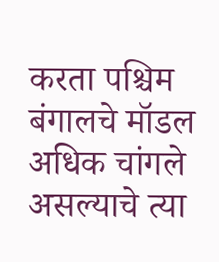करता पश्चिम बंगालचे मॉडल अधिक चांगले असल्याचे त्या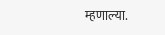म्हणाल्या.